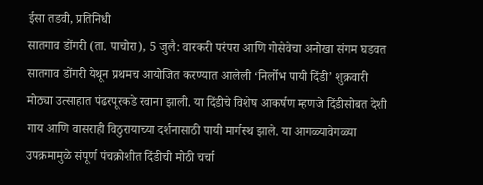ईसा तडवी, प्रतिनिधी
सातगाव डोंगरी (ता. पाचोरा), 5 जुलै: वारकरी परंपरा आणि गोसेवेचा अनोखा संगम घडवत सातगाव डोंगरी येथून प्रथमच आयोजित करण्यात आलेली ‘निर्लोभ पायी दिंडी’ शुक्रवारी मोठ्या उत्साहात पंढरपूरकडे रवाना झाली. या दिंडीचे विशेष आकर्षण म्हणजे दिंडीसोबत देशी गाय आणि वासराही विठुरायाच्या दर्शनासाठी पायी मार्गस्थ झाले. या आगळ्यावेगळ्या उपक्रमामुळे संपूर्ण पंचक्रोशीत दिंडीची मोठी चर्चा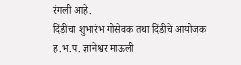रंगली आहे.
दिंडीचा शुभारंभ गोसेवक तथा दिंडीचे आयोजक ह.भ.प. ज्ञानेश्वर माऊली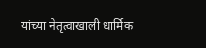यांच्या नेतृत्वाखाली धार्मिक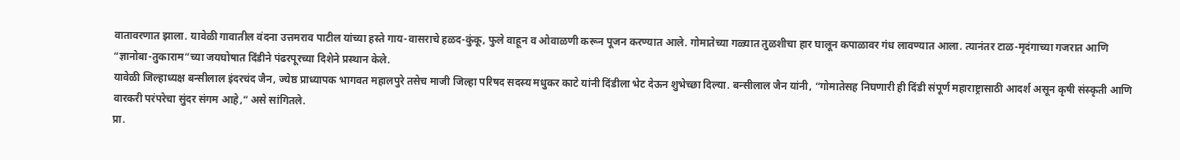वातावरणात झाला. यावेळी गावातील वंदना उत्तमराव पाटील यांच्या हस्ते गाय-वासराचे हळद-कुंकू, फुले वाहून व ओवाळणी करून पूजन करण्यात आले. गोमातेच्या गळ्यात तुळशीचा हार घालून कपाळावर गंध लावण्यात आला. त्यानंतर टाळ-मृदंगाच्या गजरात आणि “ज्ञानोबा-तुकाराम”च्या जयघोषात दिंडीने पंढरपूरच्या दिशेने प्रस्थान केले.
यावेळी जिल्हाध्यक्ष बन्सीलाल इंदरचंद जैन, ज्येष्ठ प्राध्यापक भागवत महालपुरे तसेच माजी जिल्हा परिषद सदस्य मधुकर काटे यांनी दिंडीला भेट देऊन शुभेच्छा दिल्या. बन्सीलाल जैन यांनी, “गोमातेसह निघणारी ही दिंडी संपूर्ण महाराष्ट्रासाठी आदर्श असून कृषी संस्कृती आणि वारकरी परंपरेचा सुंदर संगम आहे,” असे सांगितले.
प्रा.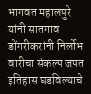भागवत महालपुरे यांनी सातगाव डोंगरीकरांनी निर्लोभ वारीचा संकल्प जपत इतिहास घडविल्याचे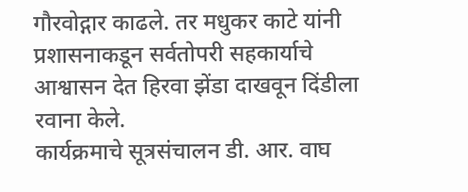गौरवोद्गार काढले. तर मधुकर काटे यांनी प्रशासनाकडून सर्वतोपरी सहकार्याचे आश्वासन देत हिरवा झेंडा दाखवून दिंडीला रवाना केले.
कार्यक्रमाचे सूत्रसंचालन डी. आर. वाघ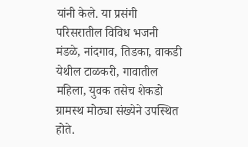यांनी केले. या प्रसंगी परिसरातील विविध भजनी मंडळे, नांदगाव, तिडका, वाकडी येथील टाळकरी, गावातील महिला, युवक तसेच शेकडो ग्रामस्थ मोठ्या संख्येने उपस्थित होते.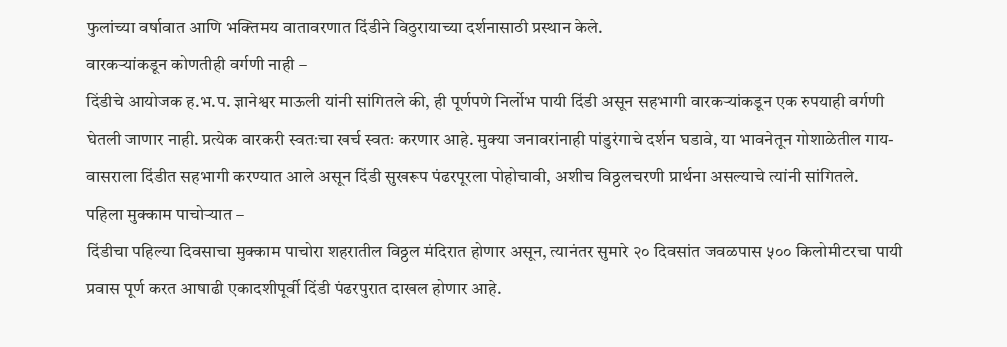फुलांच्या वर्षावात आणि भक्तिमय वातावरणात दिंडीने विठुरायाच्या दर्शनासाठी प्रस्थान केले.
वारकऱ्यांकडून कोणतीही वर्गणी नाही –
दिंडीचे आयोजक ह.भ.प. ज्ञानेश्वर माऊली यांनी सांगितले की, ही पूर्णपणे निर्लोभ पायी दिंडी असून सहभागी वारकऱ्यांकडून एक रुपयाही वर्गणी घेतली जाणार नाही. प्रत्येक वारकरी स्वतःचा खर्च स्वतः करणार आहे. मुक्या जनावरांनाही पांडुरंगाचे दर्शन घडावे, या भावनेतून गोशाळेतील गाय-वासराला दिंडीत सहभागी करण्यात आले असून दिंडी सुखरूप पंढरपूरला पोहोचावी, अशीच विठ्ठलचरणी प्रार्थना असल्याचे त्यांनी सांगितले.
पहिला मुक्काम पाचोऱ्यात –
दिंडीचा पहिल्या दिवसाचा मुक्काम पाचोरा शहरातील विठ्ठल मंदिरात होणार असून, त्यानंतर सुमारे २० दिवसांत जवळपास ५०० किलोमीटरचा पायी प्रवास पूर्ण करत आषाढी एकादशीपूर्वी दिंडी पंढरपुरात दाखल होणार आहे.